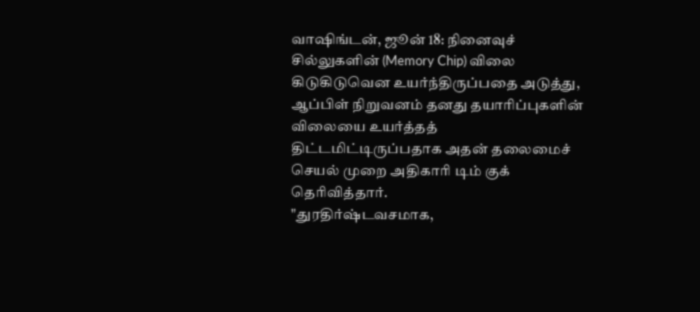வாஷிங்டன், ஜூன் 18: நினைவுச் சில்லுகளின் (Memory Chip) விலை கிடுகிடுவென உயர்ந்திருப்பதை அடுத்து, ஆப்பிள் நிறுவனம் தனது தயாரிப்புகளின் விலையை உயர்த்தத் திட்டமிட்டிருப்பதாக அதன் தலைமைச் செயல் முறை அதிகாரி டிம் குக் தெரிவித்தார்.
"துரதிர்ஷ்டவசமாக,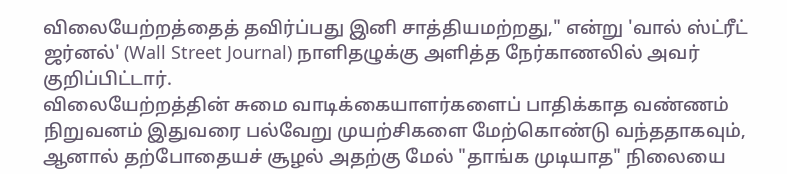விலையேற்றத்தைத் தவிர்ப்பது இனி சாத்தியமற்றது," என்று 'வால் ஸ்ட்ரீட் ஜர்னல்' (Wall Street Journal) நாளிதழுக்கு அளித்த நேர்காணலில் அவர் குறிப்பிட்டார்.
விலையேற்றத்தின் சுமை வாடிக்கையாளர்களைப் பாதிக்காத வண்ணம் நிறுவனம் இதுவரை பல்வேறு முயற்சிகளை மேற்கொண்டு வந்ததாகவும், ஆனால் தற்போதையச் சூழல் அதற்கு மேல் "தாங்க முடியாத" நிலையை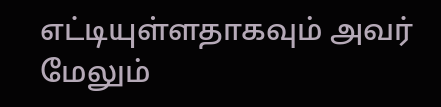எட்டியுள்ளதாகவும் அவர் மேலும்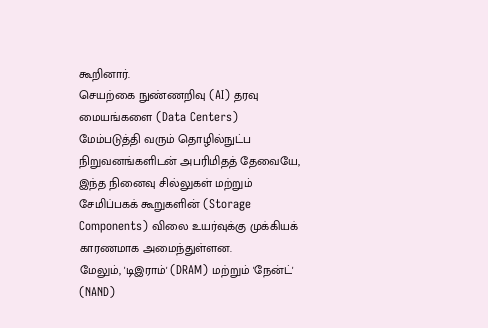கூறினார்.
செயற்கை நுண்ணறிவு (AI) தரவு மையங்களை (Data Centers) மேம்படுத்தி வரும் தொழில்நுட்ப நிறுவனங்களிடன் அபரிமிதத் தேவையே, இந்த நினைவு சில்லுகள் மற்றும் சேமிப்பகக் கூறுகளின் (Storage Components) விலை உயர்வுக்கு முக்கியக் காரணமாக அமைந்துள்ளன.
மேலும், 'டிஇராம்' (DRAM) மற்றும் 'நேன்ட்' (NAND)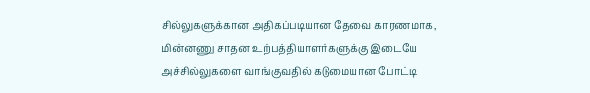சில்லுகளுக்கான அதிகப்படியான தேவை காரணமாக, மின்னணு சாதன உற்பத்தியாளர்களுக்கு இடையே அச்சில்லுகளை வாங்குவதில் கடுமையான போட்டி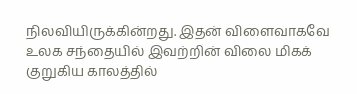நிலவியிருக்கின்றது. இதன் விளைவாகவே உலக சந்தையில் இவற்றின் விலை மிகக் குறுகிய காலத்தில்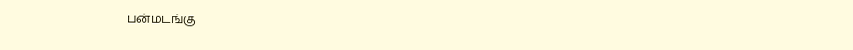பன்மடங்கு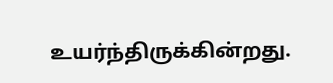உயர்ந்திருக்கின்றது.